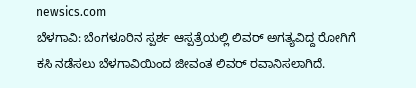newsics.com
ಬೆಳಗಾವಿ: ಬೆಂಗಳೂರಿನ ಸ್ಪರ್ಶ ಆಸ್ಪತ್ರೆಯಲ್ಲಿ ಲಿವರ್ ಅಗತ್ಯವಿದ್ದ ರೋಗಿಗೆ ಕಸಿ ನಡೆಸಲು ಬೆಳಗಾವಿಯಿಂದ ಜೀವಂತ ಲಿವರ್ ರವಾನಿಸಲಾಗಿದೆ.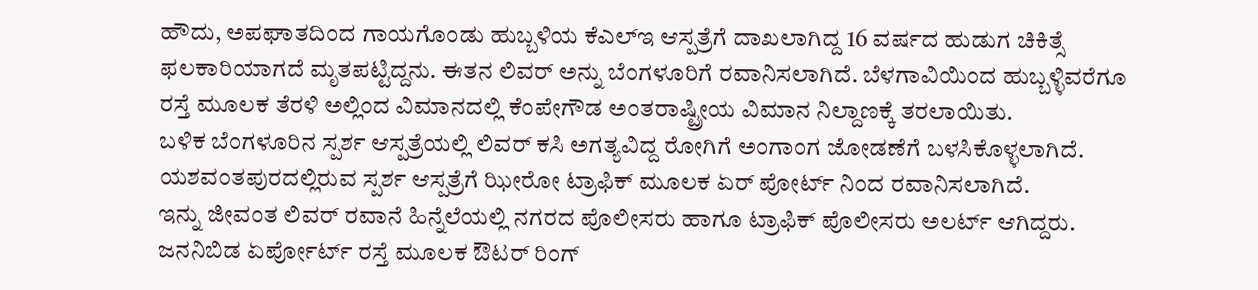ಹೌದು, ಅಪಘಾತದಿಂದ ಗಾಯಗೊಂಡು ಹುಬ್ಬಳಿಯ ಕೆಎಲ್ಇ ಆಸ್ಪತ್ರೆಗೆ ದಾಖಲಾಗಿದ್ದ 16 ವರ್ಷದ ಹುಡುಗ ಚಿಕಿತ್ಸೆ ಫಲಕಾರಿಯಾಗದೆ ಮೃತಪಟ್ಟಿದ್ದನು. ಈತನ ಲಿವರ್ ಅನ್ನು ಬೆಂಗಳೂರಿಗೆ ರವಾನಿಸಲಾಗಿದೆ. ಬೆಳಗಾವಿಯಿಂದ ಹುಬ್ಬಳ್ಳಿವರೆಗೂ ರಸ್ತೆ ಮೂಲಕ ತೆರಳಿ ಅಲ್ಲಿಂದ ವಿಮಾನದಲ್ಲಿ ಕೆಂಪೇಗೌಡ ಅಂತರಾಷ್ಟ್ರೀಯ ವಿಮಾನ ನಿಲ್ದಾಣಕ್ಕೆ ತರಲಾಯಿತು.
ಬಳಿಕ ಬೆಂಗಳೂರಿನ ಸ್ಪರ್ಶ ಆಸ್ಪತ್ರೆಯಲ್ಲಿ ಲಿವರ್ ಕಸಿ ಅಗತ್ಯವಿದ್ದ ರೋಗಿಗೆ ಅಂಗಾಂಗ ಜೋಡಣೆಗೆ ಬಳಸಿಕೊಳ್ಳಲಾಗಿದೆ. ಯಶವಂತಪುರದಲ್ಲಿರುವ ಸ್ಪರ್ಶ ಆಸ್ಪತ್ರೆಗೆ ಝೀರೋ ಟ್ರಾಫಿಕ್ ಮೂಲಕ ಏರ್ ಪೋರ್ಟ್ ನಿಂದ ರವಾನಿಸಲಾಗಿದೆ.
ಇನ್ನು ಜೀವಂತ ಲಿವರ್ ರವಾನೆ ಹಿನ್ನೆಲೆಯಲ್ಲಿ ನಗರದ ಪೊಲೀಸರು ಹಾಗೂ ಟ್ರಾಫಿಕ್ ಪೊಲೀಸರು ಅಲರ್ಟ್ ಆಗಿದ್ದರು. ಜನನಿಬಿಡ ಏರ್ಪೋರ್ಟ್ ರಸ್ತೆ ಮೂಲಕ ಔಟರ್ ರಿಂಗ್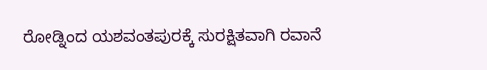ರೋಡ್ನಿಂದ ಯಶವಂತಪುರಕ್ಕೆ ಸುರಕ್ಷಿತವಾಗಿ ರವಾನೆ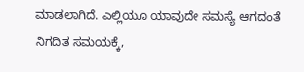ಮಾಡಲಾಗಿದೆ. ಎಲ್ಲಿಯೂ ಯಾವುದೇ ಸಮಸ್ಯೆ ಆಗದಂತೆ ನಿಗದಿತ ಸಮಯಕ್ಕೆ,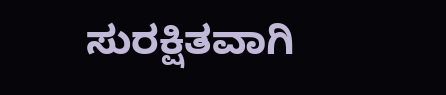ಸುರಕ್ಷಿತವಾಗಿ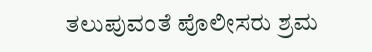ತಲುಪುವಂತೆ ಪೊಲೀಸರು ಶ್ರಮ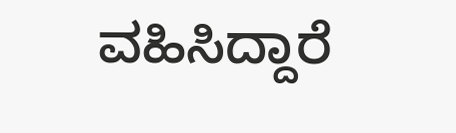ವಹಿಸಿದ್ದಾರೆ